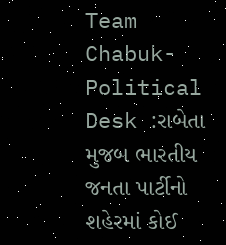Team Chabuk-Political Desk :રાબેતા મુજબ ભારતીય જનતા પાર્ટીનો શહેરમાં કોઈ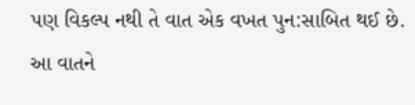પણ વિકલ્પ નથી તે વાત એક વખત પુન:સાબિત થઈ છે. આ વાતને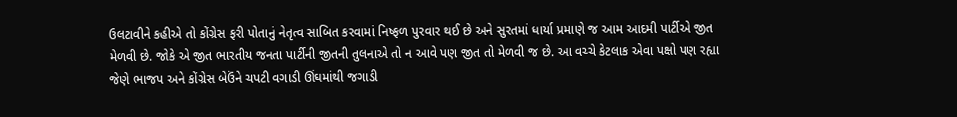ઉલટાવીને કહીએ તો કોંગ્રેસ ફરી પોતાનું નેતૃત્વ સાબિત કરવામાં નિષ્ફળ પુરવાર થઈ છે અને સુરતમાં ધાર્યા પ્રમાણે જ આમ આદમી પાર્ટીએ જીત મેળવી છે. જોકે એ જીત ભારતીય જનતા પાર્ટીની જીતની તુલનાએ તો ન આવે પણ જીત તો મેળવી જ છે. આ વચ્ચે કેટલાક એવા પક્ષો પણ રહ્યા જેણે ભાજપ અને કોંગ્રેસ બેઉંને ચપટી વગાડી ઊંઘમાંથી જગાડી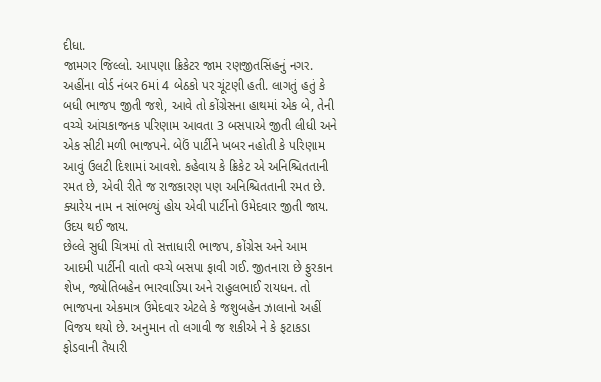દીધા.
જામગર જિલ્લો. આપણા ક્રિકેટર જામ રણજીતસિંહનું નગર. અહીંના વોર્ડ નંબર 6માં 4 બેઠકો પર ચૂંટણી હતી. લાગતું હતું કે બધી ભાજપ જીતી જશે, આવે તો કોંગ્રેસના હાથમાં એક બે, તેની વચ્ચે આંચકાજનક પરિણામ આવતા 3 બસપાએ જીતી લીધી અને એક સીટી મળી ભાજપને. બેઉં પાર્ટીને ખબર નહોતી કે પરિણામ આવું ઉલટી દિશામાં આવશે. કહેવાય કે ક્રિકેટ એ અનિશ્ચિતતાની રમત છે, એવી રીતે જ રાજકારણ પણ અનિશ્ચિતતાની રમત છે. ક્યારેય નામ ન સાંભળ્યું હોય એવી પાર્ટીનો ઉમેદવાર જીતી જાય. ઉદય થઈ જાય.
છેલ્લે સુધી ચિત્રમાં તો સત્તાધારી ભાજપ, કોંગ્રેસ અને આમ આદમી પાર્ટીની વાતો વચ્ચે બસપા ફાવી ગઈ. જીતનારા છે ફુરકાન શેખ, જ્યોતિબહેન ભારવાડિયા અને રાહુલભાઈ રાયધન. તો ભાજપના એકમાત્ર ઉમેદવાર એટલે કે જશુબહેન ઝાલાનો અહીં વિજય થયો છે. અનુમાન તો લગાવી જ શકીએ ને કે ફટાકડા ફોડવાની તૈયારી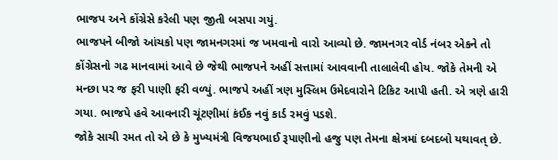ભાજપ અને કોંગ્રેસે કરેલી પણ જીતી બસપા ગયું.
ભાજપને બીજો આંચકો પણ જામનગરમાં જ ખમવાનો વારો આવ્યો છે. જામનગર વોર્ડ નંબર એકને તો કોંગ્રેસનો ગઢ માનવામાં આવે છે જેથી ભાજપને અહીં સત્તામાં આવવાની તાલાલેવી હોય. જોકે તેમની એ મન્છા પર જ ફરી પાણી ફરી વળ્યું. ભાજપે અહીં ત્રણ મુસ્લિમ ઉમેદવારોને ટિકિટ આપી હતી. એ ત્રણે હારી ગયા. ભાજપે હવે આવનારી ચૂંટણીમાં કંઈક નવું કાર્ડ રમવું પડશે.
જોકે સાચી રમત તો એ છે કે મુખ્યમંત્રી વિજયભાઈ રૂપાણીનો હજુ પણ તેમના ક્ષેત્રમાં દબદબો યથાવત્ છે.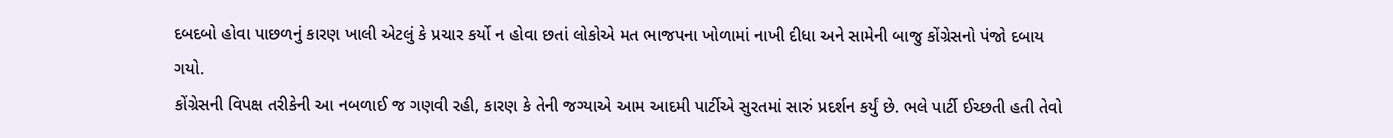દબદબો હોવા પાછળનું કારણ ખાલી એટલું કે પ્રચાર કર્યો ન હોવા છતાં લોકોએ મત ભાજપના ખોળામાં નાખી દીધા અને સામેની બાજુ કોંગ્રેસનો પંજો દબાય ગયો.
કોંગ્રેસની વિપક્ષ તરીકેની આ નબળાઈ જ ગણવી રહી, કારણ કે તેની જગ્યાએ આમ આદમી પાર્ટીએ સુરતમાં સારું પ્રદર્શન કર્યું છે. ભલે પાર્ટી ઈચ્છતી હતી તેવો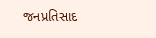જનપ્રતિસાદ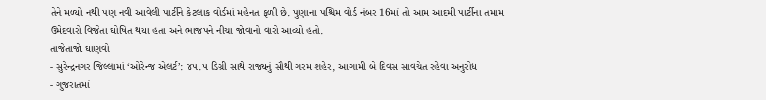તેને મળ્યો નથી પણ નવી આવેલી પાર્ટીને કેટલાક વોર્ડમાં મહેનત ફળી છે. પુણાના પશ્ચિમ વોર્ડ નંબર 16માં તો આમ આદમી પાર્ટીના તમામ ઉમેદવારો વિજેતા ઘોષિત થયા હતા અને ભાજપને નીચા જોવાનો વારો આવ્યો હતો.
તાજેતાજો ઘાણવો
- સુરેન્દ્રનગર જિલ્લામાં ‘ઓરેન્જ એલર્ટ’: ૪૫.૫ ડિગ્રી સાથે રાજ્યનું સૌથી ગરમ શહેર, આગામી બે દિવસ સાવચેત રહેવા અનુરોધ
- ગુજરાતમાં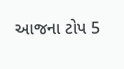આજના ટોપ 5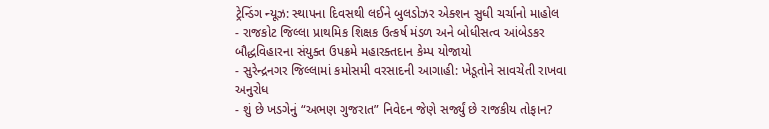ટ્રેન્ડિંગ ન્યૂઝ: સ્થાપના દિવસથી લઈને બુલડોઝર એક્શન સુધી ચર્ચાનો માહોલ
- રાજકોટ જિલ્લા પ્રાથમિક શિક્ષક ઉત્કર્ષ મંડળ અને બોધીસત્વ આંબેડકર બૌદ્ધવિહારના સંયુક્ત ઉપક્રમે મહારક્તદાન કેમ્પ યોજાયો
- સુરેન્દ્રનગર જિલ્લામાં કમોસમી વરસાદની આગાહી: ખેડૂતોને સાવચેતી રાખવા અનુરોધ
- શું છે ખડગેનું “અભણ ગુજરાત” નિવેદન જેણે સર્જ્યું છે રાજકીય તોફાન?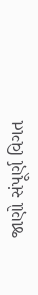જાણો સંપૂર્ણ વિગત